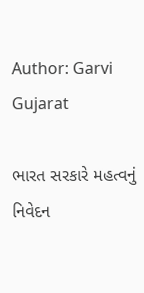Author: Garvi Gujarat

ભારત સરકારે મહત્વનું નિવેદન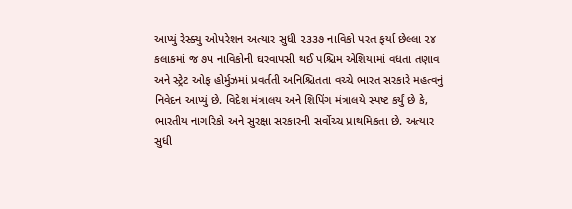આપ્યું રેસ્ક્યુ ઓપરેશન અત્યાર સુધી ૨૩૩૭ નાવિકો પરત ફર્યા છેલ્લા ૨૪ કલાકમાં જ ૭૫ નાવિકોની ઘરવાપસી થઈ પશ્ચિમ એશિયામાં વધતા તણાવ અને સ્ટ્રેટ ઓફ હોર્મુઝમાં પ્રવર્તતી અનિશ્ચિતતા વચ્ચે ભારત સરકારે મહત્વનું નિવેદન આપ્યું છે. વિદેશ મંત્રાલય અને શિપિંગ મંત્રાલયે સ્પષ્ટ કર્યું છે કે, ભારતીય નાગરિકો અને સુરક્ષા સરકારની સર્વોચ્ચ પ્રાથમિકતા છે. અત્યાર સુધી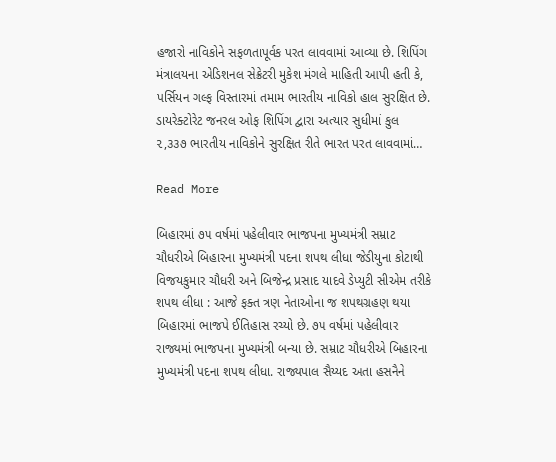હજારો નાવિકોને સફળતાપૂર્વક પરત લાવવામાં આવ્યા છે. શિપિંગ મંત્રાલયના એડિશનલ સેક્રેટરી મુકેશ મંગલે માહિતી આપી હતી કે, પર્સિયન ગલ્ફ વિસ્તારમાં તમામ ભારતીય નાવિકો હાલ સુરક્ષિત છે. ડાયરેક્ટોરેટ જનરલ ઓફ શિપિંગ દ્વારા અત્યાર સુધીમાં કુલ ૨,૩૩૭ ભારતીય નાવિકોને સુરક્ષિત રીતે ભારત પરત લાવવામાં…

Read More

બિહારમાં ૭૫ વર્ષમાં પહેલીવાર ભાજપના મુખ્યમંત્રી સમ્રાટ ચૌધરીએ બિહારના મુખ્યમંત્રી પદના શપથ લીધા જેડીયુના કોટાથી વિજયકુમાર ચૌધરી અને બિજેન્દ્ર પ્રસાદ યાદવે ડેપ્યુટી સીએમ તરીકે શપથ લીધા : આજે ફક્ત ત્રણ નેતાઓના જ શપથગ્રહણ થયા બિહારમાં ભાજપે ઈતિહાસ રચ્યો છે. ૭૫ વર્ષમાં પહેલીવાર રાજ્યમાં ભાજપના મુખ્યમંત્રી બન્યા છે. સમ્રાટ ચૌધરીએ બિહારના મુખ્યમંત્રી પદના શપથ લીધા. રાજ્યપાલ સૈય્યદ અતા હસનૈને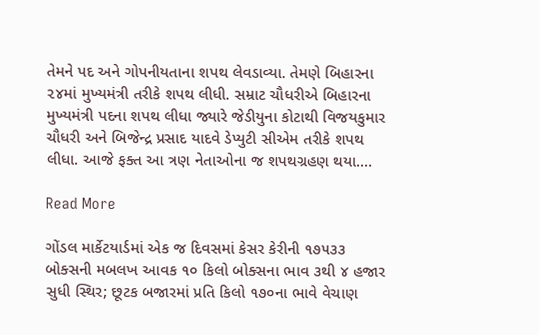તેમને પદ અને ગોપનીયતાના શપથ લેવડાવ્યા. તેમણે બિહારના ૨૪માં મુખ્યમંત્રી તરીકે શપથ લીધી. સમ્રાટ ચૌધરીએ બિહારના મુખ્યમંત્રી પદના શપથ લીધા જ્યારે જેડીયુના કોટાથી વિજયકુમાર ચૌધરી અને બિજેન્દ્ર પ્રસાદ યાદવે ડેપ્યુટી સીએમ તરીકે શપથ લીધા. આજે ફક્ત આ ત્રણ નેતાઓના જ શપથગ્રહણ થયા.…

Read More

ગોંડલ માર્કેટયાર્ડમાં એક જ દિવસમાં કેસર કેરીની ૧૭૫૩૩ બોક્સની મબલખ આવક ૧૦ કિલો બોક્સના ભાવ ૩થી ૪ હજાર સુધી સ્થિર; છૂટક બજારમાં પ્રતિ કિલો ૧૭૦ના ભાવે વેચાણ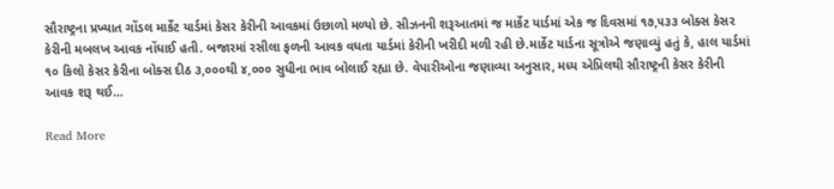સૌરાષ્ટ્રના પ્રખ્યાત ગોંડલ માર્કેટ યાર્ડમાં કેસર કેરીની આવકમાં ઉછાળો મળ્યો છે. સીઝનની શરૂઆતમાં જ માર્કેટ યાર્ડમાં એક જ દિવસમાં ૧૭,૫૩૩ બોક્સ કેસર કેરીની મબલખ આવક નોંધાઈ હતી. બજારમાં રસીલા ફળની આવક વધતા યાર્ડમાં કેરીની ખરીદી મળી રહી છે.માર્કેટ યાર્ડના સૂત્રોએ જણાવ્યું હતું કે, હાલ યાર્ડમાં ૧૦ કિલો કેસર કેરીના બોક્સ દીઠ ૩,૦૦૦થી ૪,૦૦૦ સુધીના ભાવ બોલાઈ રહ્યા છે. વેપારીઓના જણાવ્યા અનુસાર, મધ્ય એપ્રિલથી સૌરાષ્ટ્રની કેસર કેરીની આવક શરૂ થઈ…

Read More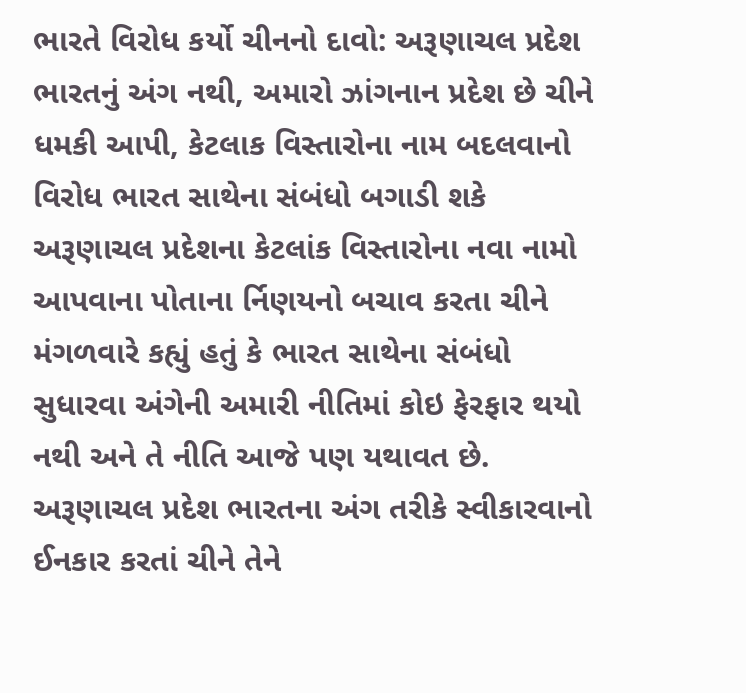ભારતે વિરોધ કર્યો ચીનનો દાવો: અરૂણાચલ પ્રદેશ ભારતનું અંગ નથી, અમારો ઝાંગનાન પ્રદેશ છે ચીને ધમકી આપી, કેટલાક વિસ્તારોના નામ બદલવાનો વિરોધ ભારત સાથેના સંબંધો બગાડી શકે અરૂણાચલ પ્રદેશના કેટલાંક વિસ્તારોના નવા નામો આપવાના પોતાના ર્નિણયનો બચાવ કરતા ચીને મંગળવારે કહ્યું હતું કે ભારત સાથેના સંબંધો સુધારવા અંગેની અમારી નીતિમાં કોઇ ફેરફાર થયો નથી અને તે નીતિ આજે પણ યથાવત છે. અરૂણાચલ પ્રદેશ ભારતના અંગ તરીકે સ્વીકારવાનો ઈનકાર કરતાં ચીને તેને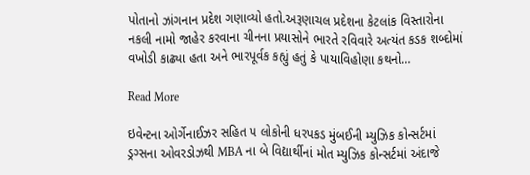પોતાનો ઝાંગનાન પ્રદેશ ગણાવ્યો હતો.અરૂણાચલ પ્રદેશના કેટલાંક વિસ્તારોના નકલી નામો જાહેર કરવાના ચીનના પ્રયાસોને ભારતે રવિવારે અત્યંત કડક શબ્દોમાં વખોડી કાઢ્યા હતા અને ભારપૂર્વક કહ્યું હતું કે પાયાવિહોણા કથનો…

Read More

ઇવેન્ટના ઓર્ગેનાઈઝર સહિત ૫ લોકોની ધરપકડ મુંબઈની મ્યુઝિક કોન્સર્ટમાં ડ્રગ્સના ઓવરડોઝથી MBA ના બે વિદ્યાર્થીનાં મોત મ્યુઝિક કોન્સર્ટમાં અંદાજે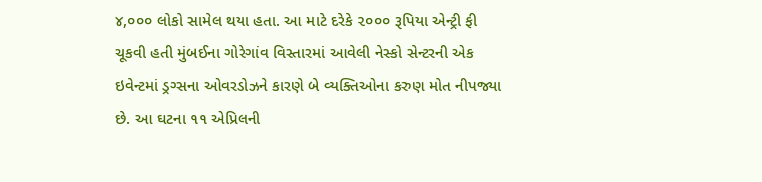૪,૦૦૦ લોકો સામેલ થયા હતા. આ માટે દરેકે ૨૦૦૦ રૂપિયા એન્ટ્રી ફી ચૂકવી હતી મુંબઈના ગોરેગાંવ વિસ્તારમાં આવેલી નેસ્કો સેન્ટરની એક ઇવેન્ટમાં ડ્રગ્સના ઓવરડોઝને કારણે બે વ્યક્તિઓના કરુણ મોત નીપજ્યા છે. આ ઘટના ૧૧ એપ્રિલની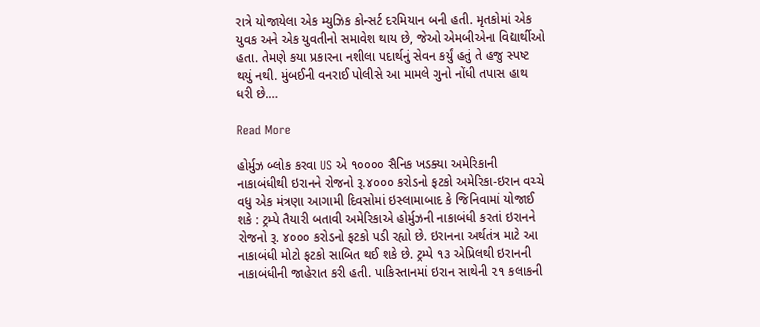રાત્રે યોજાયેલા એક મ્યુઝિક કોન્સર્ટ દરમિયાન બની હતી. મૃતકોમાં એક યુવક અને એક યુવતીનો સમાવેશ થાય છે, જેઓ એમબીએના વિદ્યાર્થીઓ હતા. તેમણે કયા પ્રકારના નશીલા પદાર્થનું સેવન કર્યું હતું તે હજુ સ્પષ્ટ થયું નથી. મુંબઈની વનરાઈ પોલીસે આ મામલે ગુનો નોંધી તપાસ હાથ ધરી છે.…

Read More

હોર્મુઝ બ્લોક કરવા US એ ૧૦૦૦૦ સૈનિક ખડક્યા અમેરિકાની નાકાબંધીથી ઇરાનને રોજનો રૂ.૪૦૦૦ કરોડનો ફટકો અમેરિકા-ઇરાન વચ્ચે વધુ એક મંત્રણા આગામી દિવસોમાં ઇસ્લામાબાદ કે જિનિવામાં યોજાઈ શકે : ટ્રમ્પે તૈયારી બતાવી અમેરિકાએ હોર્મુઝની નાકાબંધી કરતાં ઇરાનને રોજનો રૂ. ૪૦૦૦ કરોડનો ફટકો પડી રહ્યો છે. ઇરાનના અર્થતંત્ર માટે આ નાકાબંધી મોટો ફટકો સાબિત થઈ શકે છે. ટ્રમ્પે ૧૩ એપ્રિલથી ઇરાનની નાકાબંધીની જાહેરાત કરી હતી. પાકિસ્તાનમાં ઇરાન સાથેની ૨૧ કલાકની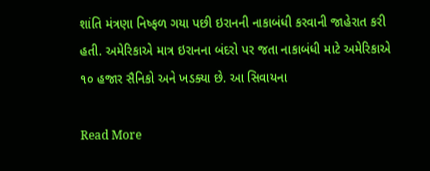શાંતિ મંત્રણા નિષ્ફળ ગયા પછી ઇરાનની નાકાબંધી કરવાની જાહેરાત કરી હતી. અમેરિકાએ માત્ર ઇરાનના બંદરો પર જતા નાકાબંધી માટે અમેરિકાએ ૧૦ હજાર સૈનિકો અને ખડક્યા છે. આ સિવાયના

Read More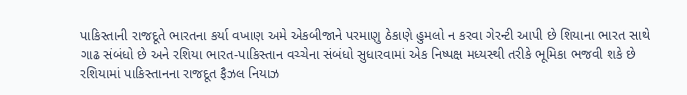પાકિસ્તાની રાજદૂતે ભારતના કર્યા વખાણ અમે એકબીજાને પરમાણુ ઠેકાણે હુમલો ન કરવા ગેરન્ટી આપી છે શિયાના ભારત સાથે ગાઢ સંબંધો છે અને રશિયા ભારત-પાકિસ્તાન વચ્ચેના સંબંધો સુધારવામાં એક નિષ્પક્ષ મધ્યસ્થી તરીકે ભૂમિકા ભજવી શકે છે રશિયામાં પાકિસ્તાનના રાજદૂત ફૈઝલ નિયાઝ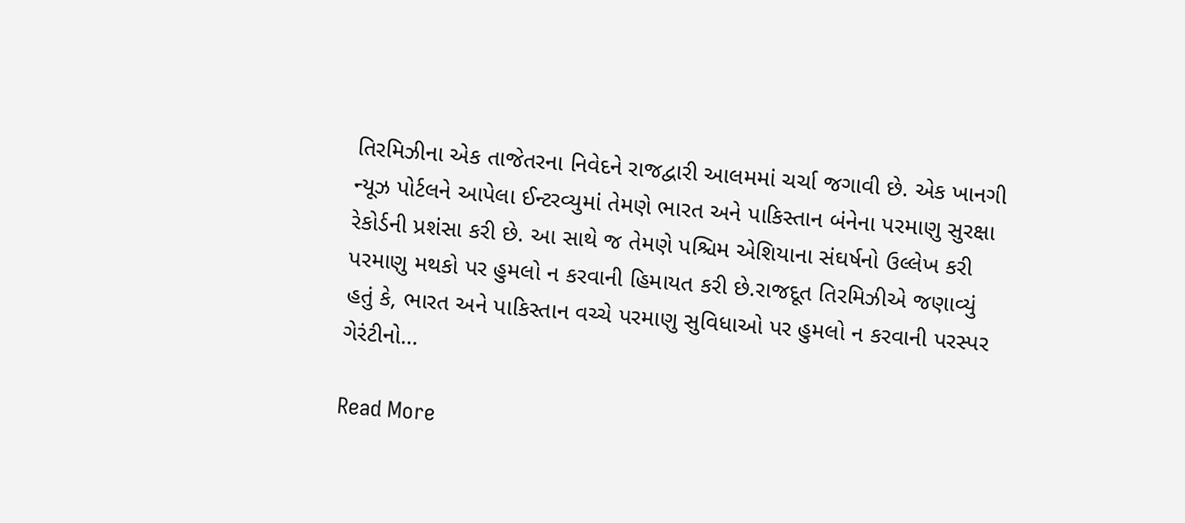તિરમિઝીના એક તાજેતરના નિવેદને રાજદ્વારી આલમમાં ચર્ચા જગાવી છે. એક ખાનગી ન્યૂઝ પોર્ટલને આપેલા ઈન્ટરવ્યુમાં તેમણે ભારત અને પાકિસ્તાન બંનેના પરમાણુ સુરક્ષા રેકોર્ડની પ્રશંસા કરી છે. આ સાથે જ તેમણે પશ્ચિમ એશિયાના સંઘર્ષનો ઉલ્લેખ કરી પરમાણુ મથકો પર હુમલો ન કરવાની હિમાયત કરી છે.રાજદૂત તિરમિઝીએ જણાવ્યું હતું કે, ભારત અને પાકિસ્તાન વચ્ચે પરમાણુ સુવિધાઓ પર હુમલો ન કરવાની પરસ્પર ગેરંટીનો…

Read More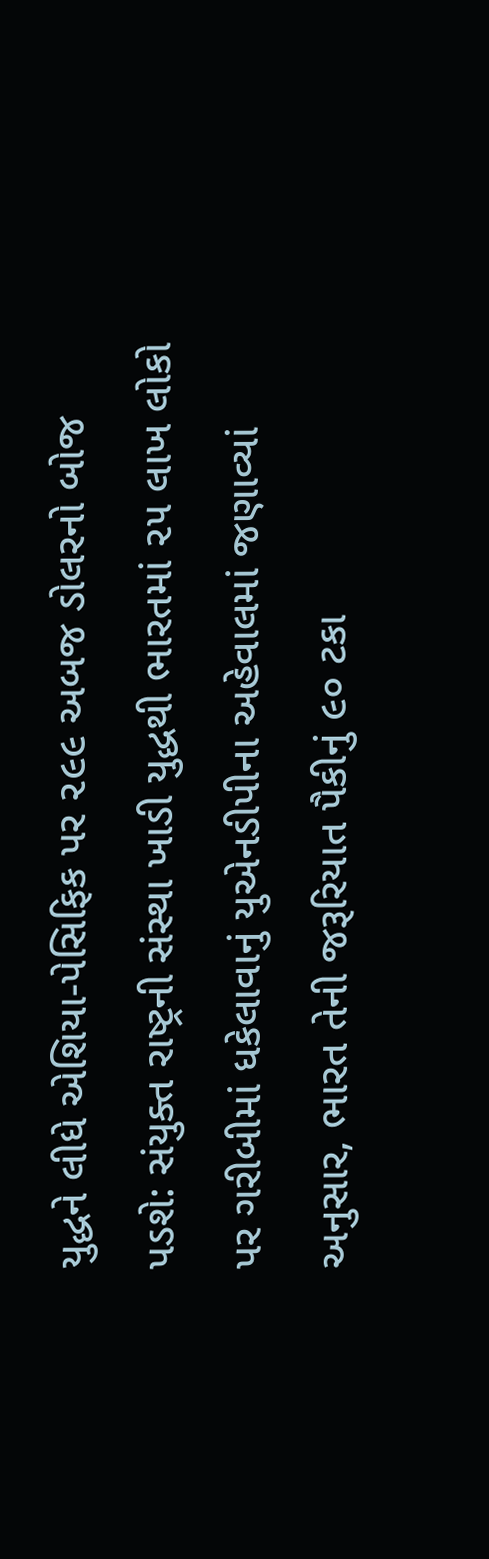યુદ્ધને લીધે એશિયા-પેસિફિક પર ૨૯૯ અબજ ડોલરનો બોજ પડશે: સંયુક્ત રાષ્ટ્રની સંસ્થા ખાડી યુદ્ધથી ભારતમાં ૨૫ લાખ લોકો પર ગરીબીમાં ધકેલાવાનું યુએનડીપીના અહેવાલમાં જણાવ્યાં અનુસાર, ભારત તેની જરૂરિયાત પૈકીનું ૯૦ ટકા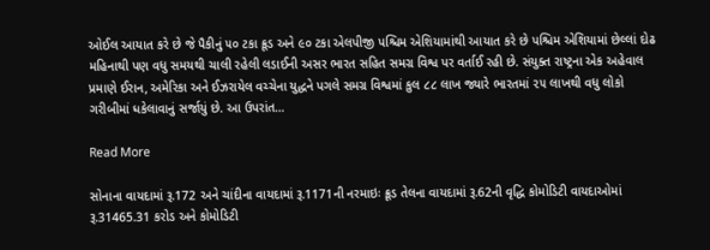ઓઈલ આયાત કરે છે જે પૈકીનું ૫૦ ટકા ક્રૂડ અને ૯૦ ટકા એલપીજી પશ્ચિમ એશિયામાંથી આયાત કરે છે પશ્ચિમ એશિયામાં છેલ્લાં દોઢ મહિનાથી પણ વધુ સમયથી ચાલી રહેલી લડાઈની અસર ભારત સહિત સમગ્ર વિશ્વ પર વર્તાઈ રહી છે. સંયુક્ત રાષ્ટ્રના એક અહેવાલ પ્રમાણે ઈરાન, અમેરિકા અને ઈઝરાયેલ વચ્ચેના યુદ્ધને પગલે સમગ્ર વિશ્વમાં કુલ ૮૮ લાખ જ્યારે ભારતમાં ૨૫ લાખથી વધુ લોકો ગરીબીમાં ધકેલાવાનું સર્જાયું છે. આ ઉપરાંત…

Read More

સોનાના વાયદામાં રૂ.172 અને ચાંદીના વાયદામાં રૂ.1171ની નરમાઇઃ ક્રૂડ તેલના વાયદામાં રૂ.62ની વૃદ્ધિ કોમોડિટી વાયદાઓમાં રૂ.31465.31 કરોડ અને કોમોડિટી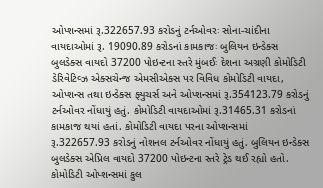ઓપ્શન્સમાં રૂ.322657.93 કરોડનું ટર્નઓવરઃ સોના-ચાંદીના વાયદાઓમાં રૂ. 19090.89 કરોડનાં કામકાજઃ બુલિયન ઇન્ડેક્સ બુલડેક્સ વાયદો 37200 પોઇન્ટના સ્તરે મુંબઈઃ દેશના અગ્રણી કોમોડિટી ડેરિવેટિવ્ઝ એક્સચેન્જ એમસીએક્સ પર વિવિધ કોમોડિટી વાયદા, ઓપ્શન્સ તથા ઇન્ડેક્સ ફ્યુચર્સ અને ઓપ્શન્સમાં રૂ.354123.79 કરોડનું ટર્નઓવર નોંધાયું હતું. કોમોડિટી વાયદાઓમાં રૂ.31465.31 કરોડનાં કામકાજ થયાં હતાં. કોમોડિટી વાયદા પરના ઓપ્શન્સમાં રૂ.322657.93 કરોડનું નોશનલ ટર્નઓવર નોંધાયું હતું. બુલિયન ઇન્ડેક્સ બુલડેક્સ એપ્રિલ વાયદો 37200 પોઇન્ટના સ્તરે ટ્રેડ થઈ રહ્યો હતો. કોમોડિટી ઓપ્શન્સમાં કુલ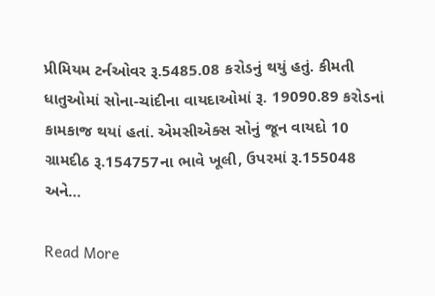પ્રીમિયમ ટર્નઓવર રૂ.5485.08 કરોડનું થયું હતું. કીમતી ધાતુઓમાં સોના-ચાંદીના વાયદાઓમાં રૂ. 19090.89 કરોડનાં કામકાજ થયાં હતાં. એમસીએક્સ સોનું જૂન વાયદો 10 ગ્રામદીઠ રૂ.154757ના ભાવે ખૂલી, ઉપરમાં રૂ.155048 અને…

Read More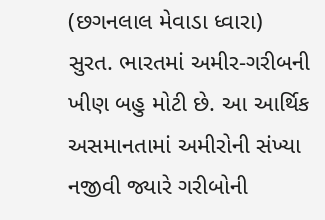(છગનલાલ મેવાડા ધ્વારા) સુરત. ભારતમાં અમીર-ગરીબની ખીણ બહુ મોટી છે. આ આર્થિક અસમાનતામાં અમીરોની સંખ્યા નજીવી જ્યારે ગરીબોની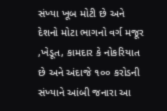સંખ્યા ખૂબ મોટી છે અને દેશનો મોટા ભાગનો વર્ગ મજૂર ,ખેડૂત, કામદાર કે નોકરિયાત છે અને અંદાજે ૧૦૦ કરોડની સંખ્યાને આંબી જનારા આ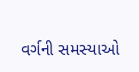વર્ગની સમસ્યાઓ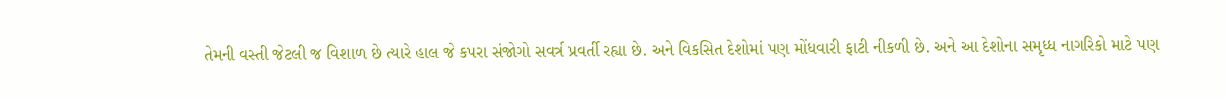તેમની વસ્તી જેટલી જ વિશાળ છે ત્યારે હાલ જે કપરા સંજોગો સવર્ત્ર પ્રવર્તી રહ્યા છે. અને વિકસિત દેશોમાં પણ મોંધવારી ફાટી નીકળી છે. અને આ દેશોના સમૃધ્ધ નાગરિકો માટે પણ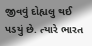જીવવું દોહ્યલુ થઈ પડયું છે. ત્યારે ભારત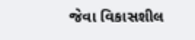જેવા વિકાસશીલ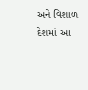અને વિશાળ દેશમાં આ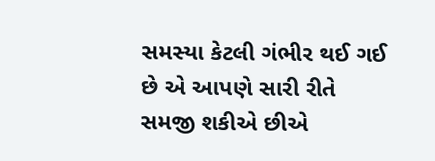સમસ્યા કેટલી ગંભીર થઈ ગઈ છે એ આપણે સારી રીતે સમજી શકીએ છીએ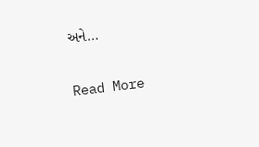અને…

Read More